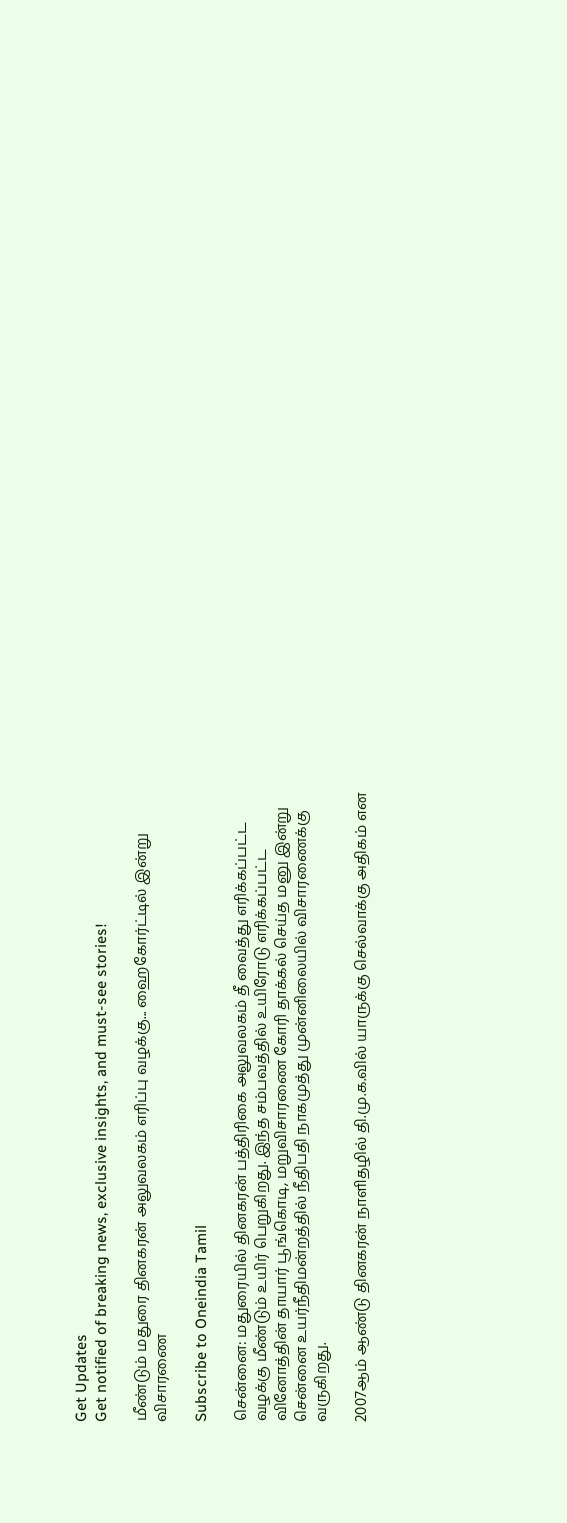Get Updates
Get notified of breaking news, exclusive insights, and must-see stories!

மீண்டும் மதுரை தினகரன் அலுவலகம் எரிப்பு வழக்கு... ஹைகோர்ட்டில் இன்று விசாரணை

Subscribe to Oneindia Tamil

சென்னை: மதுரையில் தினகரன் பத்திரிகை அலுவலகம் தீ வைத்து எரிக்கப்பட்ட வழக்கு மீண்டும் உயிர் பெறுகிறது. இந்த சம்பவத்தில் உயிரோடு எரிக்கப்பட்ட வினோத்தின் தாயார் பூங்கொடி, மறுவிசாரணை கோரி தாக்கல் செய்த மனு இன்று சென்னை உயர்நீதிமன்றத்தில் நீதிபதி நாகமுத்து முன்னிலையில் விசாரணைக்கு வருகிறது.

2007ஆம் ஆண்டு தினகரன் நாளிதழில் தி.மு.க.வில் யாருக்கு செல்வாக்கு அதிகம் என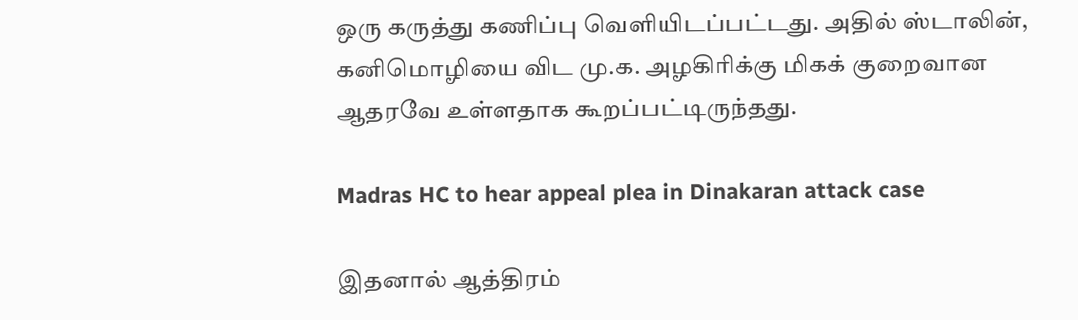ஒரு கருத்து கணிப்பு வெளியிடப்பட்டது. அதில் ஸ்டாலின், கனிமொழியை விட மு.க. அழகிரிக்கு மிகக் குறைவான ஆதரவே உள்ளதாக கூறப்பட்டிருந்தது.

Madras HC to hear appeal plea in Dinakaran attack case

இதனால் ஆத்திரம்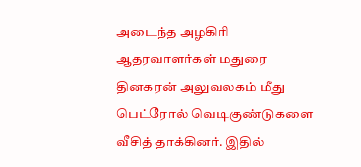அடைந்த அழகிரி ஆதரவாளர்கள் மதுரை தினகரன் அலுவலகம் மீது பெட்ரோல் வெடிகுண்டுகளை வீசித் தாக்கினர். இதில்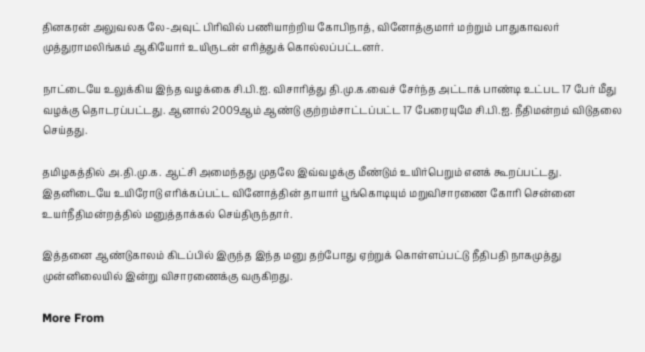தினகரன் அலுவலக லே-அவுட் பிரிவில் பணியாற்றிய கோபிநாத், வினோத்குமார் மற்றும் பாதுகாவலர் முத்துராமலிங்கம் ஆகியோர் உயிருடன் எரித்துக் கொல்லப்பட்டனர்.

நாட்டையே உலுக்கிய இந்த வழக்கை சி.பி.ஐ. விசாரித்து தி.மு.க.வைச் சேர்ந்த அட்டாக் பாண்டி உட்பட 17 பேர் மீது வழக்கு தொடரப்பட்டது. ஆனால் 2009ஆம் ஆண்டு குற்றம்சாட்டப்பட்ட 17 பேரையுமே சி.பி.ஐ. நீதிமன்றம் விடுதலை செய்தது.

தமிழகத்தில் அ.தி.மு.க. ஆட்சி அமைந்தது முதலே இவ்வழக்கு மீண்டும் உயிர்பெறும் எனக் கூறப்பட்டது. இதனிடையே உயிரோடு எரிக்கப்பட்ட வினோத்தின் தாயார் பூங்கொடியும் மறுவிசாரணை கோரி சென்னை உயர்நீதிமன்றத்தில் மனுத்தாக்கல் செய்திருந்தார்.

இத்தனை ஆண்டுகாலம் கிடப்பில் இருந்த இந்த மனு தற்போது ஏற்றுக் கொள்ளப்பட்டு நீதிபதி நாகமுத்து முன்னிலையில் இன்று விசாரணைக்கு வருகிறது.

More From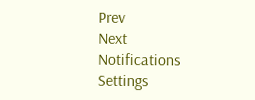Prev
Next
Notifications
Settings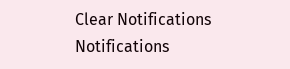Clear Notifications
Notifications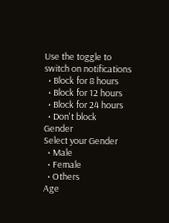Use the toggle to switch on notifications
  • Block for 8 hours
  • Block for 12 hours
  • Block for 24 hours
  • Don't block
Gender
Select your Gender
  • Male
  • Female
  • Others
Age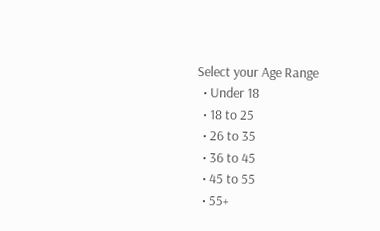Select your Age Range
  • Under 18
  • 18 to 25
  • 26 to 35
  • 36 to 45
  • 45 to 55
  • 55+